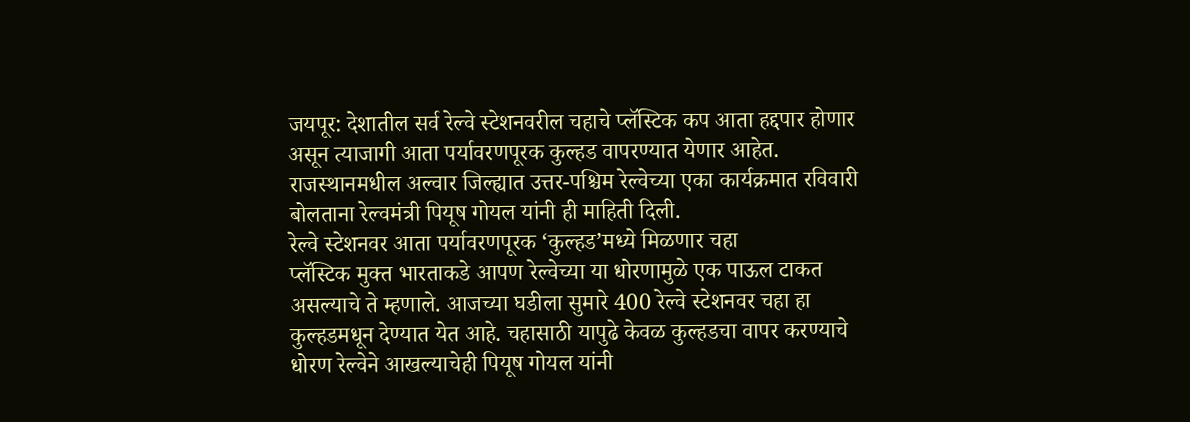जयपूर: देशातील सर्व रेल्वे स्टेशनवरील चहाचे प्लॅस्टिक कप आता हद्दपार होणार असून त्याजागी आता पर्यावरणपूरक कुल्हड वापरण्यात येणार आहेत. राजस्थानमधील अल्वार जिल्ह्यात उत्तर-पश्चिम रेल्वेच्या एका कार्यक्रमात रविवारी बोलताना रेल्वमंत्री पियूष गोयल यांनी ही माहिती दिली.
रेल्वे स्टेशनवर आता पर्यावरणपूरक ‘कुल्हड’मध्ये मिळणार चहा
प्लॅस्टिक मुक्त भारताकडे आपण रेल्वेच्या या धोरणामुळे एक पाऊल टाकत असल्याचे ते म्हणाले. आजच्या घडीला सुमारे 400 रेल्वे स्टेशनवर चहा हा कुल्हडमधून देण्यात येत आहे. चहासाठी यापुढे केवळ कुल्हडचा वापर करण्याचे धोरण रेल्वेने आखल्याचेही पियूष गोयल यांनी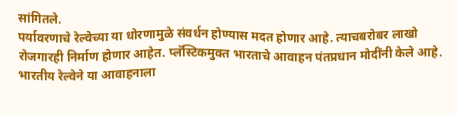सांगितले.
पर्यावरणाचे रेल्वेच्या या धोरणामुळे संवर्धन होण्यास मदत होणार आहे. त्याचबरोबर लाखो रोजगारही निर्माण होणार आहेत. प्लॅस्टिकमुक्त भारताचे आवाहन पंतप्रधान मोदींनी केले आहे. भारतीय रेल्वेने या आवाहनाला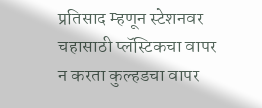प्रतिसाद म्हणून स्टेशनवर चहासाठी प्लॅस्टिकचा वापर न करता कुल्हडचा वापर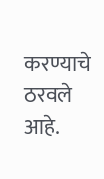करण्याचे ठरवले आहे.